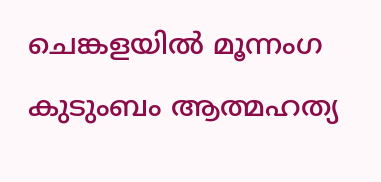ചെങ്കളയില്‍ മൂന്നംഗ കുടുംബം ആത്മഹത്യ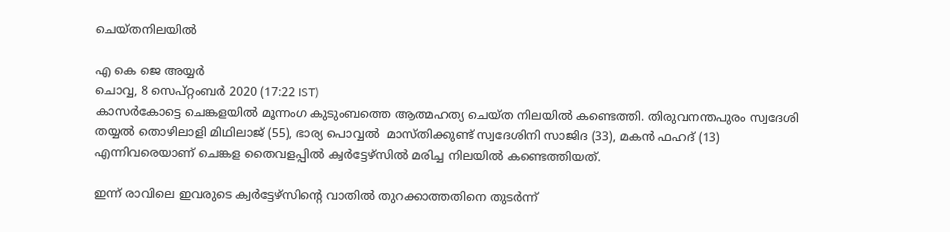ചെയ്തനിലയില്‍

എ കെ ജെ അയ്യര്‍
ചൊവ്വ, 8 സെപ്‌റ്റംബര്‍ 2020 (17:22 IST)
കാസര്‍കോട്ടെ ചെങ്കളയില്‍ മൂന്നംഗ കുടുംബത്തെ ആത്മഹത്യ ചെയ്ത നിലയില്‍ കണ്ടെത്തി. തിരുവനന്തപുരം സ്വദേശി തയ്യല്‍ തൊഴിലാളി മിഥിലാജ് (55), ഭാര്യ പൊവ്വല്‍  മാസ്തിക്കുണ്ട് സ്വദേശിനി സാജിദ (33), മകന്‍ ഫഹദ് (13) എന്നിവരെയാണ് ചെങ്കള തൈവളപ്പില്‍ ക്വര്‍ട്ടേഴ്സില്‍ മരിച്ച നിലയില്‍ കണ്ടെത്തിയത്.

ഇന്ന് രാവിലെ ഇവരുടെ ക്വര്‍ട്ടേഴ്സിന്റെ വാതില്‍ തുറക്കാത്തതിനെ തുടര്‍ന്ന്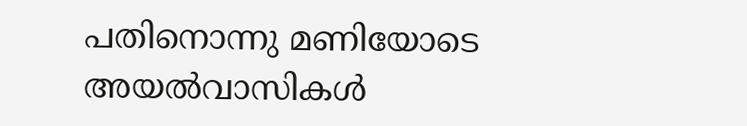പതിനൊന്നു മണിയോടെ അയല്‍വാസികള്‍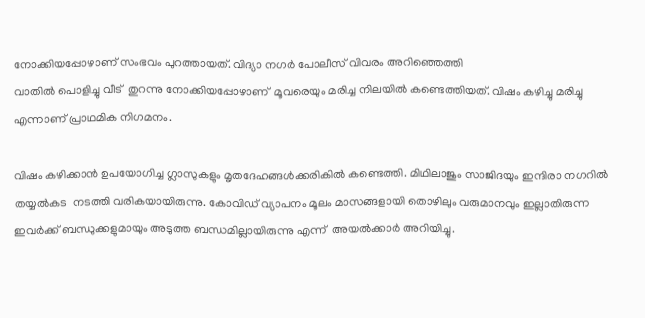നോക്കിയപ്പോഴാണ് സംഭവം പുറത്തായത്. വിദ്യാ നഗര്‍ പോലീസ് വിവരം അറിഞ്ഞെത്തി
വാതില്‍ പൊളിച്ചു വീട്  തുറന്നു നോക്കിയപ്പോഴാണ്  മൂവരെയും മരിച്ച നിലയില്‍ കണ്ടെത്തിയത്. വിഷം കഴിച്ചു മരിച്ചു എന്നാണ് പ്രാഥമിക നിഗമനം.

വിഷം കഴിക്കാന്‍ ഉപയോഗിച്ച ഗ്ലാസുകളും മൃതദേഹങ്ങള്‍ക്കരികില്‍ കണ്ടെത്തി. മിഥിലാജും സാജിദയും ഇന്ദിരാ നഗറില്‍ തയ്യല്‍കട  നടത്തി വരികയായിരുന്നു. കോവിഡ് വ്യാപനം മൂലം മാസങ്ങളായി തൊഴിലും വരുമാനവും ഇല്ലാതിരുന്ന ഇവര്‍ക്ക് ബന്ധുക്കളുമായും അടുത്ത ബന്ധമില്ലായിരുന്നു എന്ന്  അയല്‍ക്കാര്‍ അറിയിച്ചു.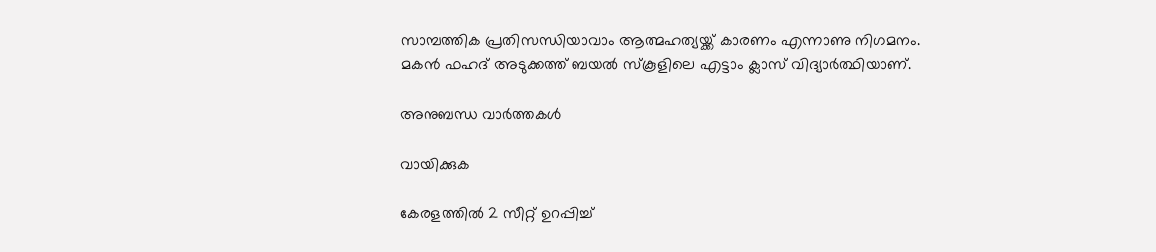സാമ്പത്തിക പ്രതിസന്ധിയാവാം ആത്മഹത്യയ്ക്ക് കാരണം എന്നാണു നിഗമനം. മകന്‍ ഫഹദ് അടുക്കത്ത് ബയല്‍ സ്‌കൂളിലെ എട്ടാം ക്ലാസ് വിദ്യാര്‍ത്ഥിയാണ്.

അനുബന്ധ വാര്‍ത്തകള്‍

വായിക്കുക

കേരളത്തിൽ 2 സീറ്റ് ഉറപ്പിച്ച്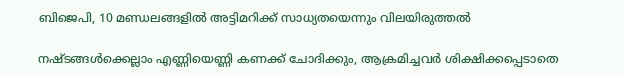ബിജെപി, 10 മണ്ഡലങ്ങളിൽ അട്ടിമറിക്ക് സാധ്യതയെന്നും വിലയിരുത്തൽ

നഷ്ടങ്ങൾക്കെല്ലാം എണ്ണിയെണ്ണി കണക്ക് ചോദിക്കും, ആക്രമിച്ചവർ ശിക്ഷിക്കപ്പെടാതെ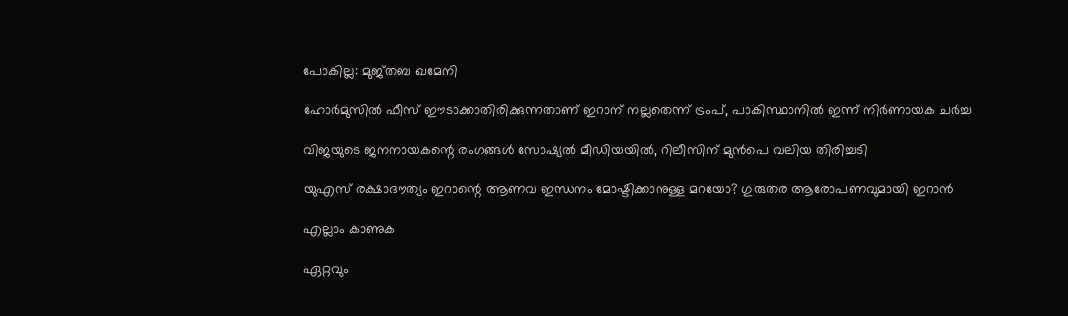പോകില്ല: മുജ്തബ ഖമേനി

ഹോർമുസിൽ ഫീസ് ഈടാക്കാതിരിക്കുന്നതാണ് ഇറാന് നല്ലതെന്ന് ട്രംപ്, പാകിസ്ഥാനിൽ ഇന്ന് നിർണായക ചർച്ച

വിജയുടെ ജനനായകന്റെ രംഗങ്ങള്‍ സോഷ്യല്‍ മീഡിയയില്‍, റിലീസിന് മുന്‍പെ വലിയ തിരിച്ചടി

യുഎസ് രക്ഷാദൗത്യം ഇറാന്റെ ആണവ ഇന്ധനം മോഷ്ടിക്കാനുള്ള മറയോ? ഗുരുതര ആരോപണവുമായി ഇറാന്‍

എല്ലാം കാണുക

ഏറ്റവും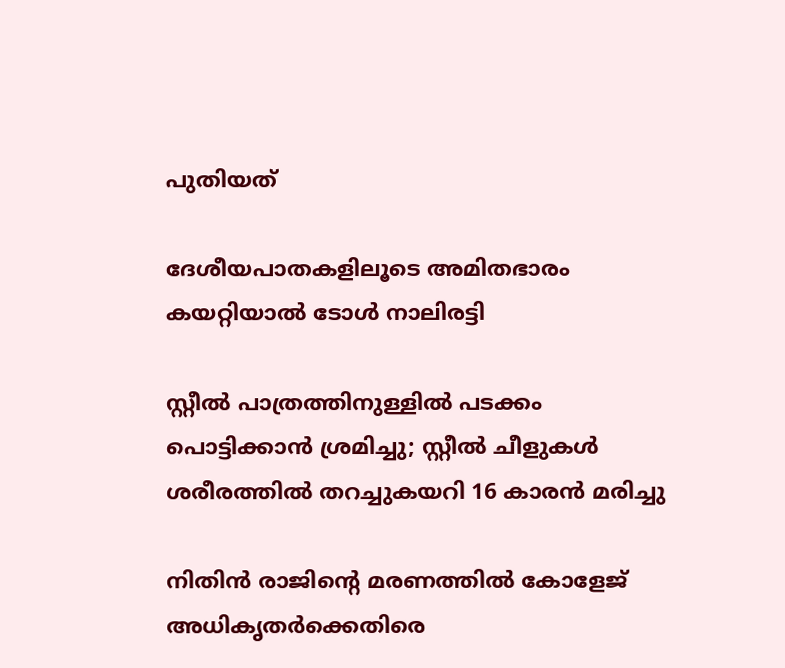പുതിയത്

ദേശീയപാതകളിലൂടെ അമിതഭാരം കയറ്റിയാൽ ടോൾ നാലിരട്ടി

സ്റ്റീൽ പാത്രത്തിനുള്ളിൽ പടക്കം പൊട്ടിക്കാൻ ശ്രമിച്ചു; സ്റ്റീൽ ചീളുകൾ ശരീരത്തിൽ തറച്ചുകയറി 16 കാരൻ മരിച്ചു

നിതിന്‍ രാജിന്റെ മരണത്തില്‍ കോളേജ് അധികൃതര്‍ക്കെതിരെ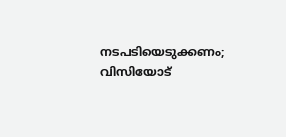നടപടിയെടുക്കണം; വിസിയോട്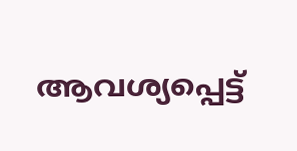ആവശ്യപ്പെട്ട്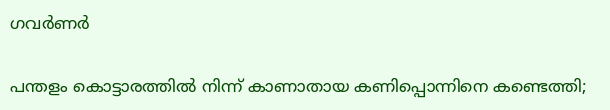ഗവര്‍ണര്‍

പന്തളം കൊട്ടാരത്തില്‍ നിന്ന് കാണാതായ കണിപ്പൊന്നിനെ കണ്ടെത്തി;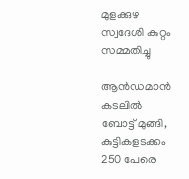മുളക്കുഴ സ്വദേശി കുറ്റം സമ്മതിച്ചു

ആന്‍ഡമാന്‍ കടലില്‍ ബോട്ട് മുങ്ങി, കുട്ടികളടക്കം 250 പേരെ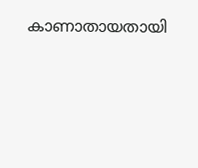കാണാതായതായി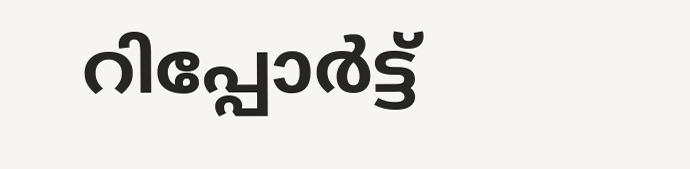റിപ്പോര്‍ട്ട്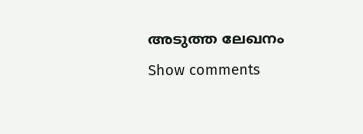അടുത്ത ലേഖനം
Show comments